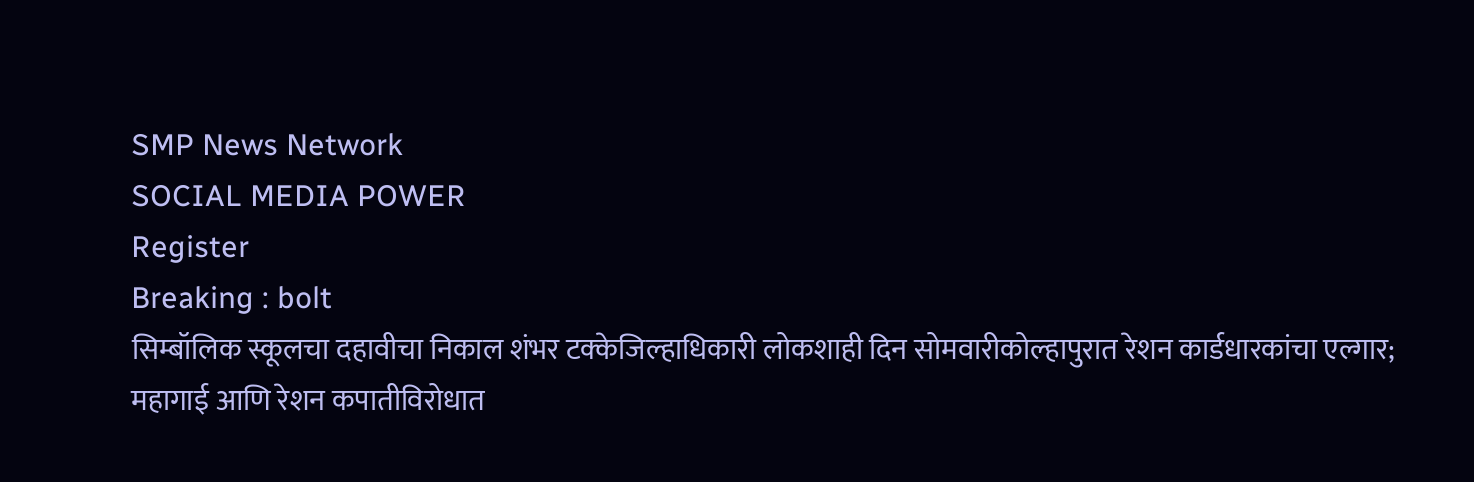SMP News Network
SOCIAL MEDIA POWER
Register
Breaking : bolt
सिम्बॉलिक स्कूलचा दहावीचा निकाल शंभर टक्केजिल्हाधिकारी लोकशाही दिन सोमवारीकोल्हापुरात रेशन कार्डधारकांचा एल्गार; महागाई आणि रेशन कपातीविरोधात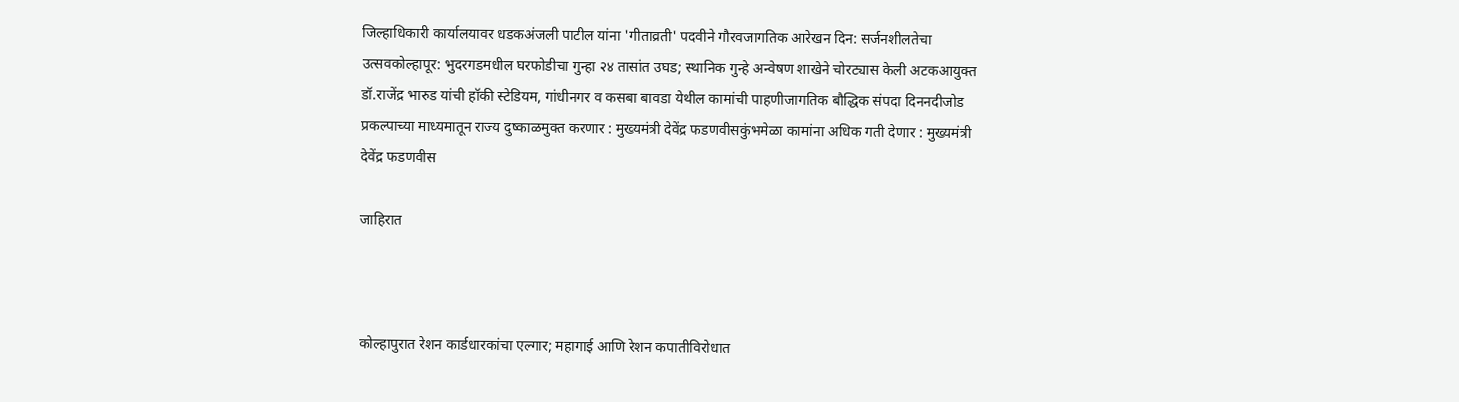जिल्हाधिकारी कार्यालयावर धडकअंजली पाटील यांना 'गीताव्रती' पदवीने गौरवजागतिक आरेखन दिन: सर्जनशीलतेचा उत्सवकोल्हापूर: भुदरगडमधील घरफोडीचा गुन्हा २४ तासांत उघड; स्थानिक गुन्हे अन्वेषण शाखेने चोरट्यास केली अटकआयुक्त डॉ.राजेंद्र भारुड यांची हॉकी स्टेडियम, गांधीनगर व कसबा बावडा येथील कामांची पाहणीजागतिक बौद्धिक संपदा दिननदीजोड प्रकल्पाच्या माध्यमातून राज्य दुष्काळमुक्त करणार : मुख्यमंत्री देवेंद्र फडणवीसकुंभमेळा कामांना अधिक गती देणार : मुख्यमंत्री देवेंद्र फडणवीस

जाहिरात



कोल्हापुरात रेशन कार्डधारकांचा एल्गार; महागाई आणि रेशन कपातीविरोधात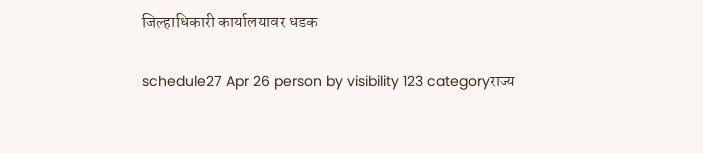जिल्हाधिकारी कार्यालयावर धडक

schedule27 Apr 26 person by visibility 123 categoryराज्य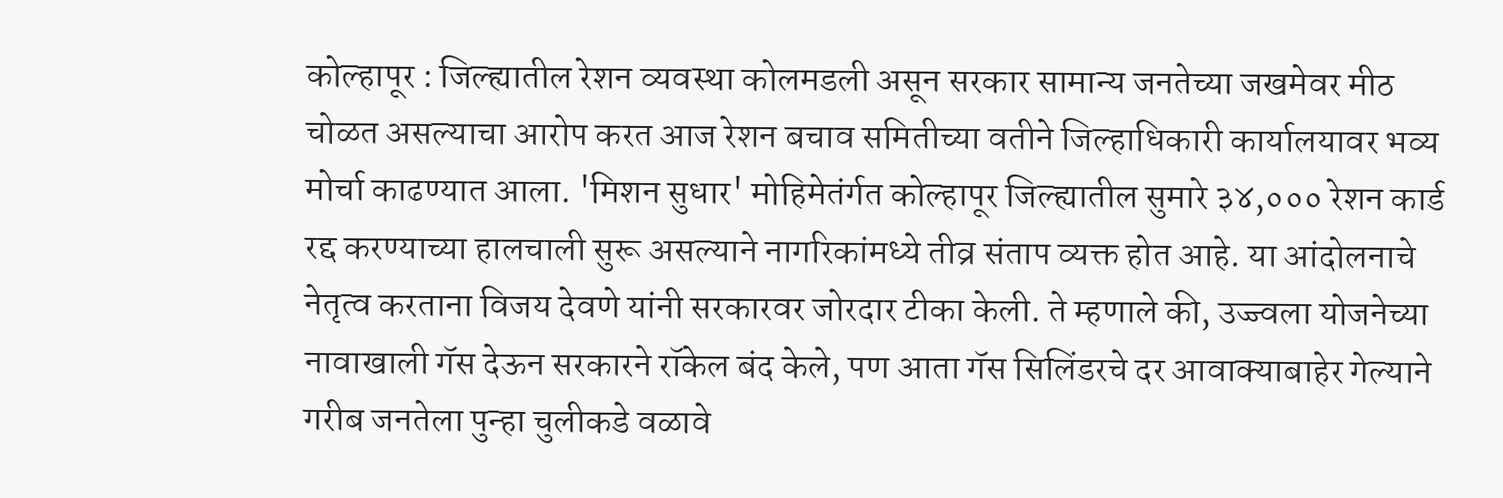कोल्हापूर : जिल्ह्यातील रेशन व्यवस्था कोलमडली असून सरकार सामान्य जनतेच्या जखमेवर मीठ चोळत असल्याचा आरोप करत आज रेशन बचाव समितीच्या वतीने जिल्हाधिकारी कार्यालयावर भव्य मोर्चा काढण्यात आला. 'मिशन सुधार' मोहिमेतंर्गत कोल्हापूर जिल्ह्यातील सुमारे ३४,००० रेशन कार्ड रद्द करण्याच्या हालचाली सुरू असल्याने नागरिकांमध्ये तीव्र संताप व्यक्त होत आहे. या आंदोलनाचे नेतृत्व करताना विजय देवणे यांनी सरकारवर जोरदार टीका केली. ते म्हणाले की, उज्ज्वला योजनेच्या नावाखाली गॅस देऊन सरकारने रॉकेल बंद केले, पण आता गॅस सिलिंडरचे दर आवाक्याबाहेर गेल्याने गरीब जनतेला पुन्हा चुलीकडे वळावे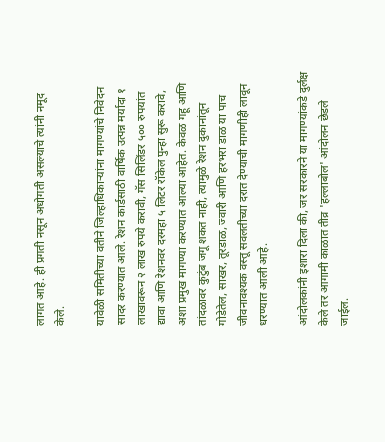लागत आहे. ही प्रगती नसून अधोगती असल्याचे त्यांनी नमूद केले.

यावेळी समितीच्या वतीने जिल्हाधिकाऱ्यांना मागण्यांचे निवेदन सादर करण्यात आले. रेशन कार्डसाठी वार्षिक उत्पन्न मर्यादा १ लाखावरून २ लाख रुपये करावी, गॅस सिलिंडर ५०० रुपयांत द्यावा आणि रेशनवर दरमहा ५ लिटर रॉकेल पुन्हा सुरू करावे, अशा प्रमुख मागण्या करण्यात आल्या आहेत. केवळ गहू आणि तांदळावर कुटुंब जगू शकत नाही, त्यामुळे रेशन दुकानांतून गोडेतेल, साखर, तूरडाळ, ज्वारी आणि हरभरा डाळ या पाच जीवनावश्यक वस्तू सवलतीच्या दरात देण्याची मागणीही लावून धरण्यात आली आहे.

आंदोलकांनी इशारा दिला की, जर सरकारने या मागण्यांकडे दुर्लक्ष केले तर आगामी काळात तीव्र 'हल्लाबोल' आंदोलन छेडले जाईल.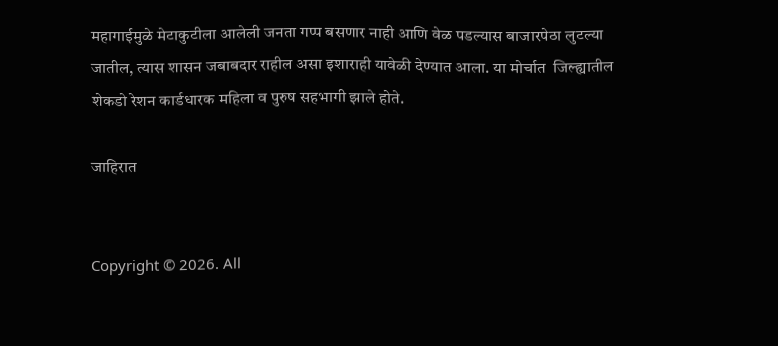महागाईमुळे मेटाकुटीला आलेली जनता गप्प बसणार नाही आणि वेळ पडल्यास बाजारपेठा लुटल्या जातील, त्यास शासन जबाबदार राहील असा इशाराही यावेळी देण्यात आला. या मोर्चात  जिल्ह्यातील शेकडो रेशन कार्डधारक महिला व पुरुष सहभागी झाले होते.

जाहिरात


Copyright © 2026. All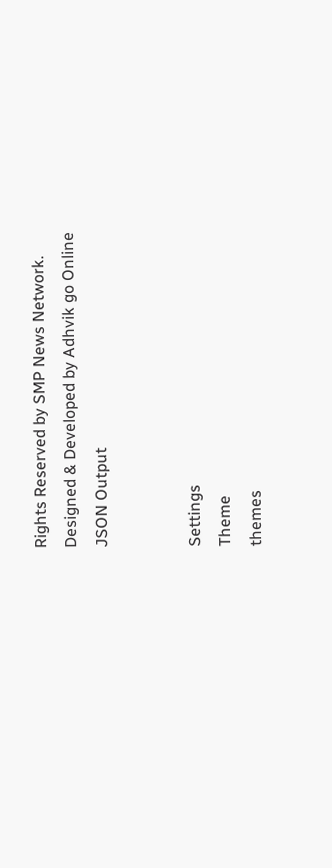Rights Reserved by SMP News Network.
Designed & Developed by Adhvik go Online
JSON Output


Settings
Theme
themes